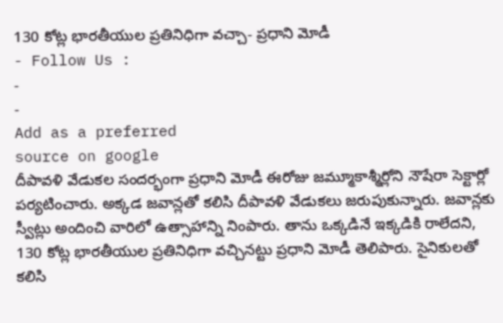130 కోట్ల భారతీయుల ప్రతినిధిగా వచ్చా- ప్రధాని మోడీ
- Follow Us :
-
-
Add as a preferred
source on google
దీపావళి వేడుకల సందర్భంగా ప్రధాని మోడీ ఈరోజు జమ్మూకాశ్మీర్లోని నౌషేరా సెక్టార్లో పర్యటించారు. అక్కడ జవాన్లతో కలిసి దీపావళి వేడుకలు జరుపుకున్నారు. జవాన్లకు స్వీట్లు అందించి వారిలో ఉత్సాహాన్ని నింపారు. తాను ఒక్కడినే ఇక్కడికి రాలేదని, 130 కోట్ల భారతీయుల ప్రతినిధిగా వచ్చినట్టు ప్రధాని మోడీ తెలిపారు. సైనికులతో కలిసి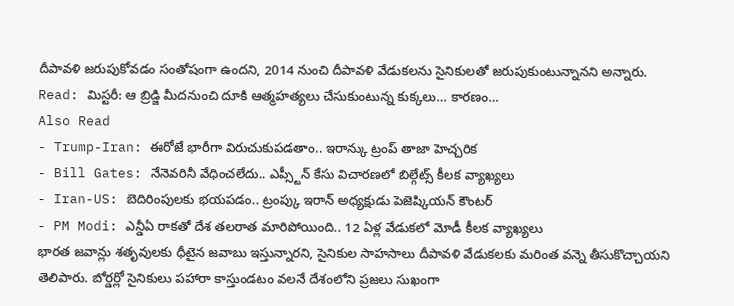దీపావళి జరుపుకోవడం సంతోషంగా ఉందని, 2014 నుంచి దీపావళి వేడుకలను సైనికులతో జరుపుకుంటున్నానని అన్నారు.
Read: మిస్టరీ: ఆ బ్రిడ్జి మీదనుంచి దూకి ఆత్మహత్యలు చేసుకుంటున్న కుక్కలు… కారణం…
Also Read
- Trump-Iran: ఈరోజే భారీగా విరుచుకుపడతాం.. ఇరాన్కు ట్రంప్ తాజా హెచ్చరిక
- Bill Gates: నేనెవరినీ వేధించలేదు.. ఎప్స్టీన్ కేసు విచారణలో బిల్గేట్స్ కీలక వ్యాఖ్యలు
- Iran-US: బెదిరింపులకు భయపడం.. ట్రంప్కు ఇరాన్ అధ్యక్షుడు పెజెష్కియన్ కౌంటర్
- PM Modi: ఎన్డీఏ రాకతో దేశ తలరాత మారిపోయింది.. 12 ఏళ్ల వేడుకలో మోడీ కీలక వ్యాఖ్యలు
భారత జవాన్లు శతృవులకు ధీటైన జవాబు ఇస్తున్నారని, సైనికుల సాహసాలు దీపావళి వేడుకలకు మరింత వన్నె తీసుకొచ్చాయని తెలిపారు. బోర్డర్లో సైనికులు పహారా కాస్తుండటం వలనే దేశంలోని ప్రజలు సుఖంగా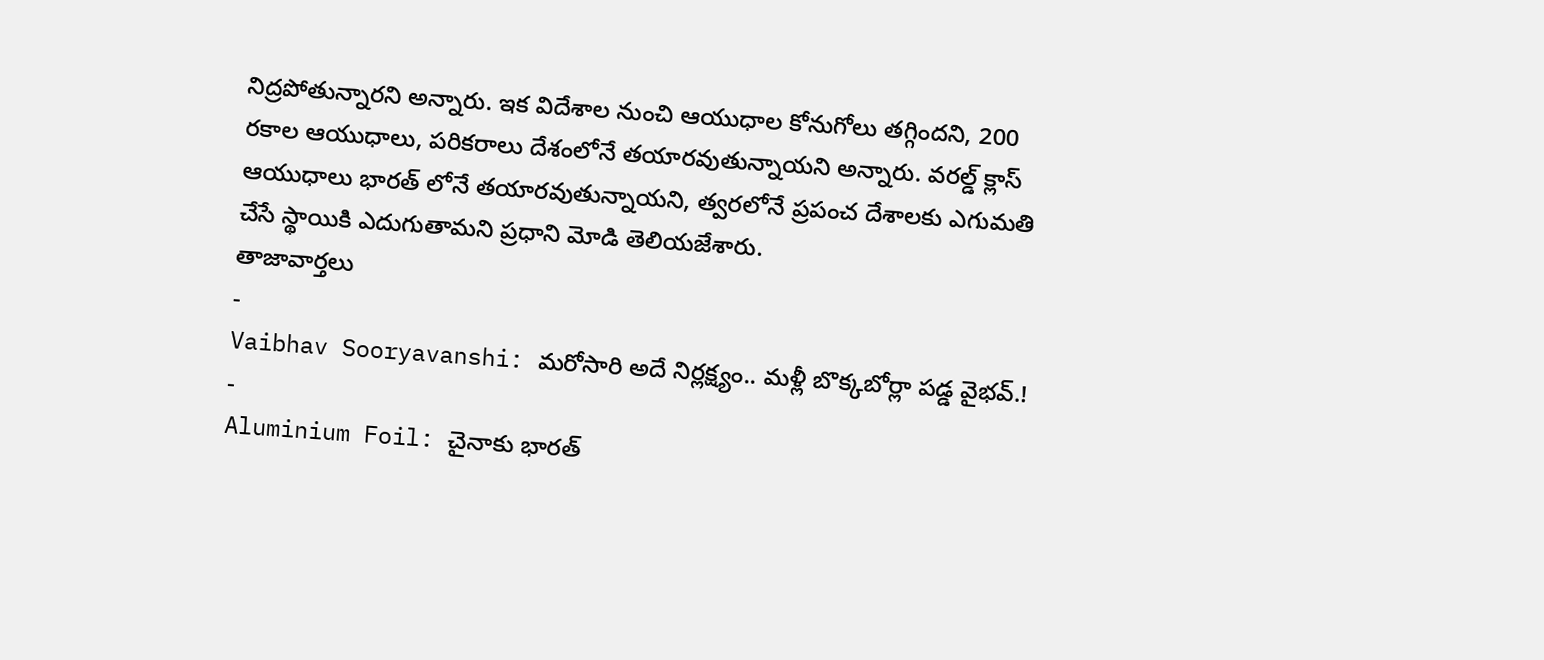నిద్రపోతున్నారని అన్నారు. ఇక విదేశాల నుంచి ఆయుధాల కోనుగోలు తగ్గిందని, 200 రకాల ఆయుధాలు, పరికరాలు దేశంలోనే తయారవుతున్నాయని అన్నారు. వరల్డ్ క్లాస్ ఆయుధాలు భారత్ లోనే తయారవుతున్నాయని, త్వరలోనే ప్రపంచ దేశాలకు ఎగుమతి చేసే స్థాయికి ఎదుగుతామని ప్రధాని మోడి తెలియజేశారు.
తాజావార్తలు
-
Vaibhav Sooryavanshi: మరోసారి అదే నిర్లక్ష్యం.. మళ్లీ బొక్కబోర్లా పడ్డ వైభవ్.!
-
Aluminium Foil: చైనాకు భారత్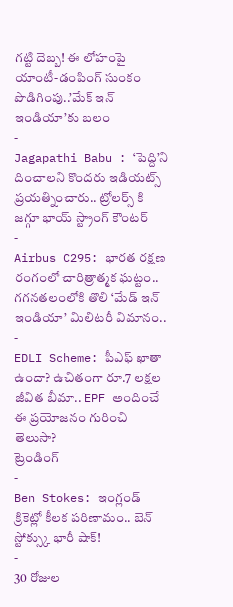గట్టి దెబ్బ! ఈ లోహంపై యాంటీ-డంపింగ్ సుంకం పొడిగింపు..’మేక్ ఇన్ ఇండియా’కు బలం
-
Jagapathi Babu : ‘పెద్ది’ని దించాలని కొందరు ఇడియట్స్ ప్రయత్నించారు.. ట్రోలర్స్ కి జగ్గూ భాయ్ స్ట్రాంగ్ కౌంటర్
-
Airbus C295: భారత రక్షణ రంగంలో చారిత్రాత్మక ఘట్టం.. గగనతలంలోకి తొలి ‘మేడ్ ఇన్ ఇండియా’ మిలిటరీ విమానం..
-
EDLI Scheme: పీఎఫ్ ఖాతా ఉందా? ఉచితంగా రూ.7 లక్షల జీవిత బీమా.. EPF అందించే ఈ ప్రయోజనం గురించి తెలుసా?
ట్రెండింగ్
-
Ben Stokes: ఇంగ్లండ్ క్రికెట్లో కీలక పరిణామం.. బెన్ స్టోక్స్కు భారీ షాక్!
-
30 రోజుల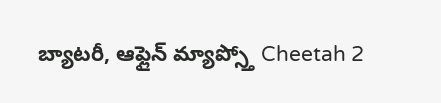బ్యాటరీ, ఆఫ్లైన్ మ్యాప్స్తో Cheetah 2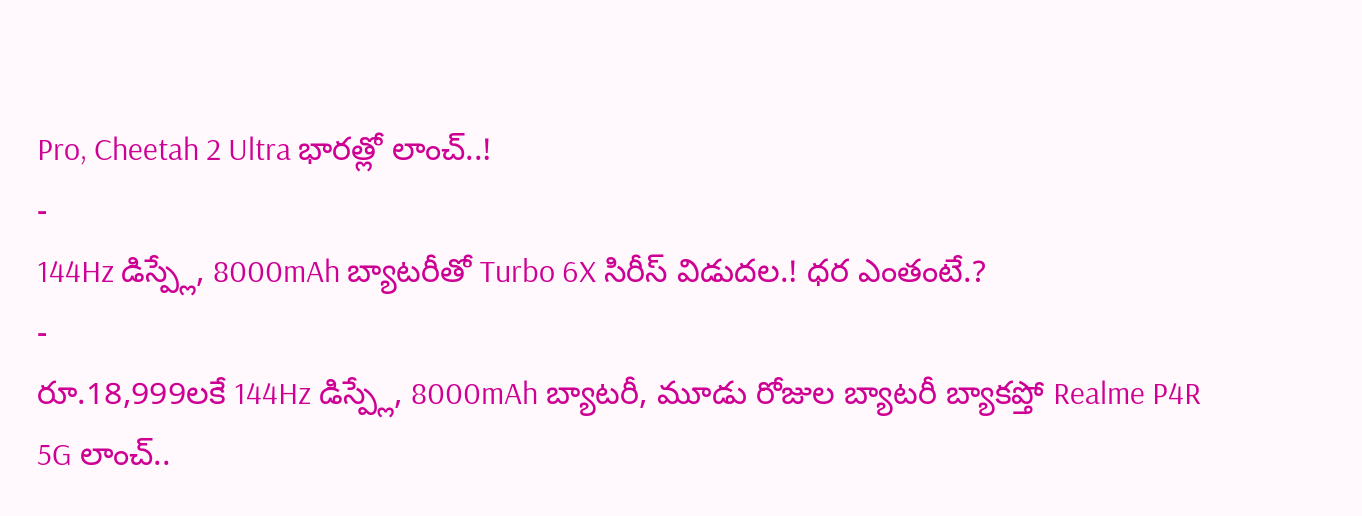Pro, Cheetah 2 Ultra భారత్లో లాంచ్..!
-
144Hz డిస్ప్లే, 8000mAh బ్యాటరీతో Turbo 6X సిరీస్ విడుదల.! ధర ఎంతంటే.?
-
రూ.18,999లకే 144Hz డిస్ప్లే, 8000mAh బ్యాటరీ, మూడు రోజుల బ్యాటరీ బ్యాకప్తో Realme P4R 5G లాంచ్..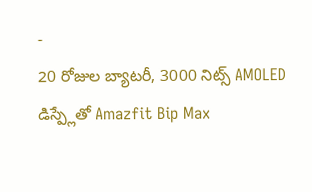-
20 రోజుల బ్యాటరీ, 3000 నిట్స్ AMOLED డిస్ప్లేతో Amazfit Bip Max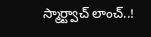స్మార్ట్వాచ్ లాంచ్..!